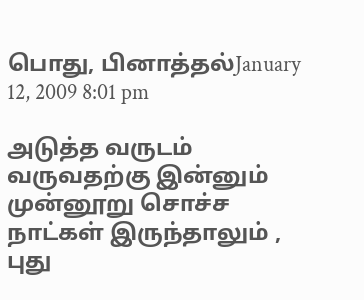பொது, பினாத்தல்January 12, 2009 8:01 pm

அடுத்த வருடம் வருவதற்கு இன்னும் முன்னூறு சொச்ச நாட்கள் இருந்தாலும் , புது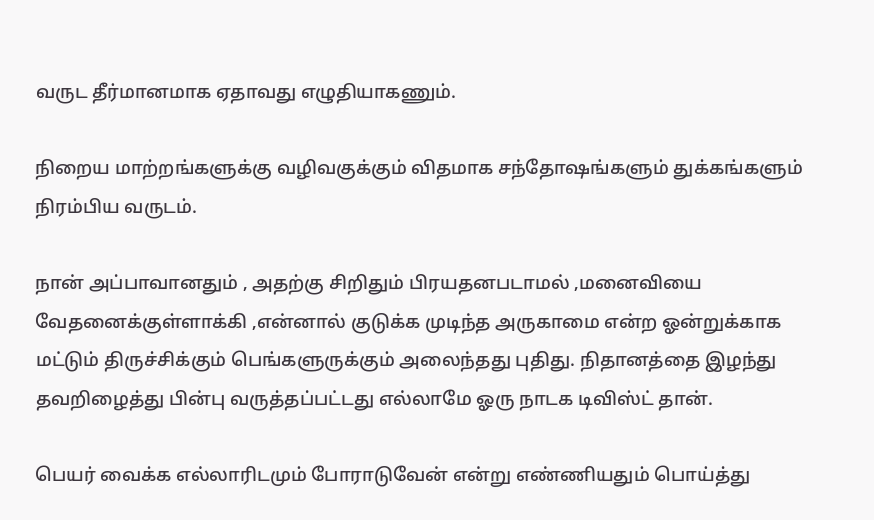வருட தீர்மானமாக ஏதாவது எழுதியாகணும்.

நிறைய மாற்றங்களுக்கு வழிவகுக்கும் விதமாக சந்தோஷங்களும் துக்கங்களும் நிரம்பிய வருடம்.

நான் அப்பாவானதும் , அதற்கு சிறிதும் பிரயதனபடாமல் ,மனைவியை வேதனைக்குள்ளாக்கி ,என்னால் குடுக்க முடிந்த அருகாமை என்ற ஓன்றுக்காக மட்டும் திருச்சிக்கும் பெங்களுருக்கும் அலைந்தது புதிது. நிதானத்தை இழந்து தவறிழைத்து பின்பு வருத்தப்பட்டது எல்லாமே ஓரு நாடக டிவிஸ்ட் தான்.

பெயர் வைக்க எல்லாரிடமும் போராடுவேன் என்று எண்ணியதும் பொய்த்து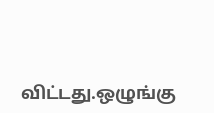விட்டது.ஒழுங்கு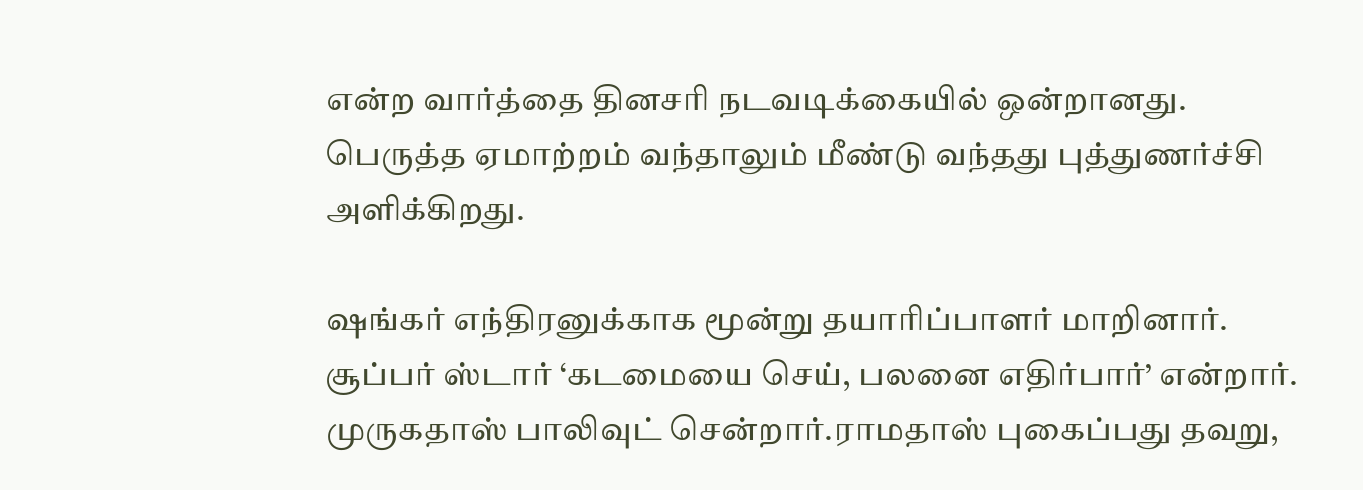என்ற வார்த்தை தினசரி நடவடிக்கையில் ஒன்றானது. பெருத்த ஏமாற்றம் வந்தாலும் மீண்டு வந்தது புத்துணர்ச்சி அளிக்கிறது.

ஷங்கர் எந்திரனுக்காக மூன்று தயாரிப்பாளர் மாறினார். சூப்பர் ஸ்டார் ‘கடமையை செய், பலனை எதிர்பார்’ என்றார். முருகதாஸ் பாலிவுட் சென்றார்.ராமதாஸ் புகைப்பது தவறு,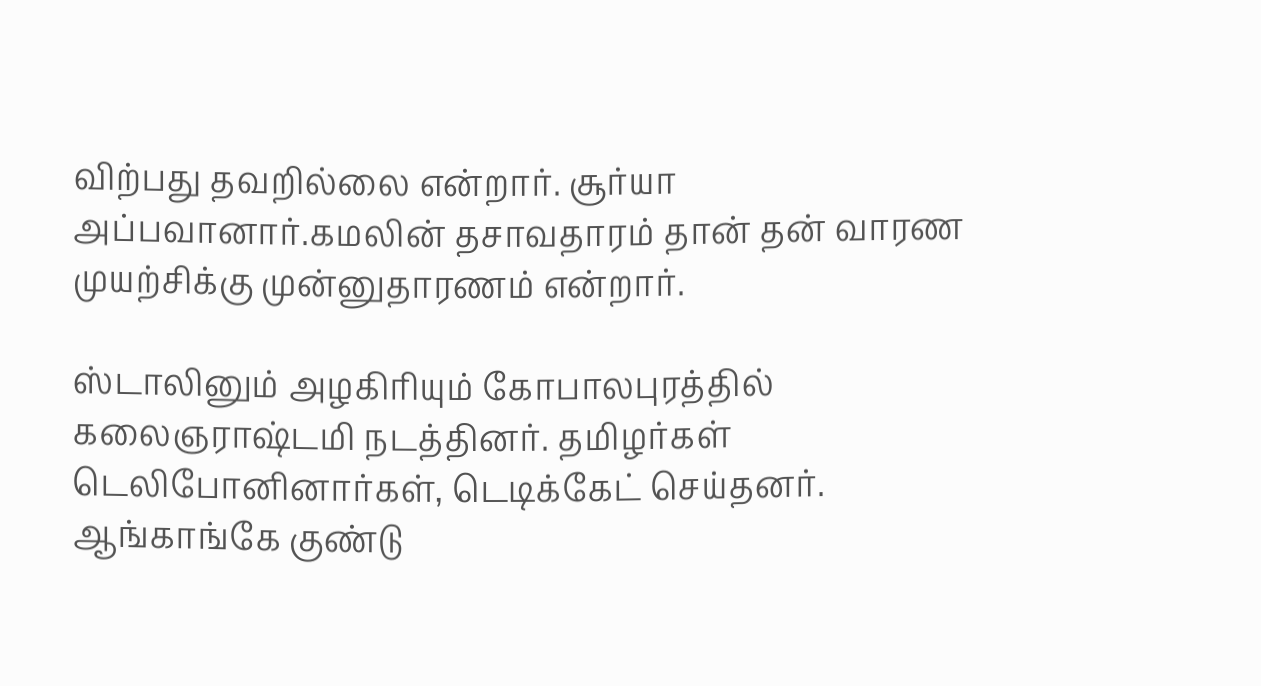விற்பது தவறில்லை என்றார். சூர்யா அப்பவானார்.கமலின் தசாவதாரம் தான் தன் வாரண முயற்சிக்கு முன்னுதாரணம் என்றார்.

ஸ்டாலினும் அழகிரியும் கோபாலபுரத்தில் கலைஞராஷ்டமி நடத்தினர். தமிழர்கள் டெலிபோனினார்கள், டெடிக்கேட் செய்தனர். ஆங்காங்கே குண்டு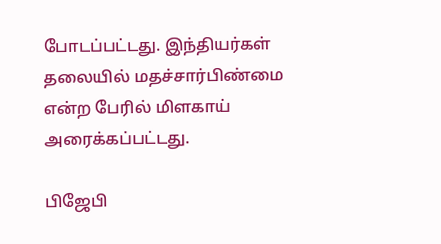போடப்பட்டது. இந்தியர்கள் தலையில் மதச்சார்பிண்மை என்ற பேரில் மிளகாய் அரைக்கப்பட்டது.

பிஜேபி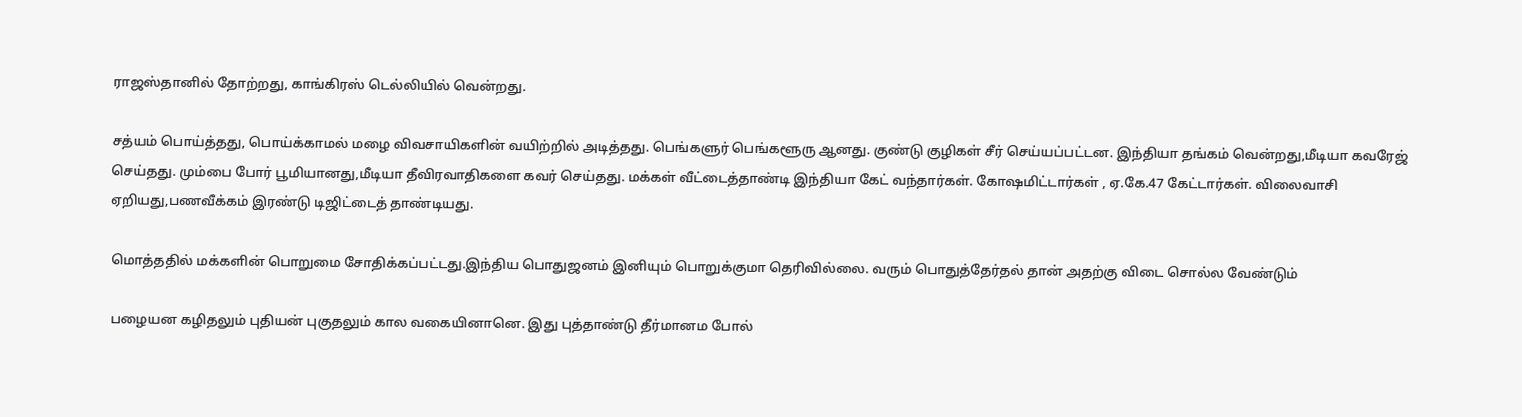ராஜஸ்தானில் தோற்றது, காங்கிரஸ் டெல்லியில் வென்றது.

சத்யம் பொய்த்தது, பொய்க்காமல் மழை விவசாயிகளின் வயிற்றில் அடித்தது. பெங்களுர் பெங்களூரு ஆனது. குண்டு குழிகள் சீர் செய்யப்பட்டன. இந்தியா தங்கம் வென்றது,மீடியா கவரேஜ் செய்தது. மும்பை போர் பூமியானது,மீடியா தீவிரவாதிகளை கவர் செய்தது. மக்கள் வீட்டைத்தாண்டி இந்தியா கேட் வந்தார்கள். கோஷமிட்டார்கள் , ஏ.கே.47 கேட்டார்கள். விலைவாசி ஏறியது,பணவீக்கம் இரண்டு டிஜிட்டைத் தாண்டியது.

மொத்ததில் மக்களின் பொறுமை சோதிக்கப்பட்டது.இந்திய பொதுஜனம் இனியும் பொறுக்குமா தெரிவில்லை. வரும் பொதுத்தேர்தல் தான் அதற்கு விடை சொல்ல வேண்டும்

பழையன கழிதலும் புதியன் புகுதலும் கால வகையினானெ. இது புத்தாண்டு தீர்மானம போல்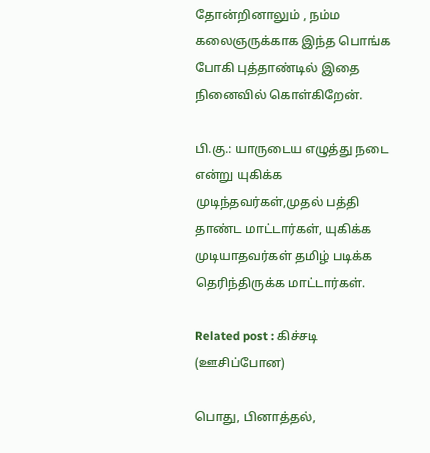தோன்றினாலும் , நம்ம கலைஞருக்காக இந்த பொங்க போகி புத்தாண்டில் இதை நினைவில் கொள்கிறேன்.

பி.கு.: யாருடைய எழுத்து நடை என்று யுகிக்க முடிந்தவர்கள்,முதல் பத்தி தாண்ட மாட்டார்கள், யுகிக்க முடியாதவர்கள் தமிழ் படிக்க தெரிந்திருக்க மாட்டார்கள்.

Related post : கிச்சடி (ஊசிப்போன)

பொது, பினாத்தல்,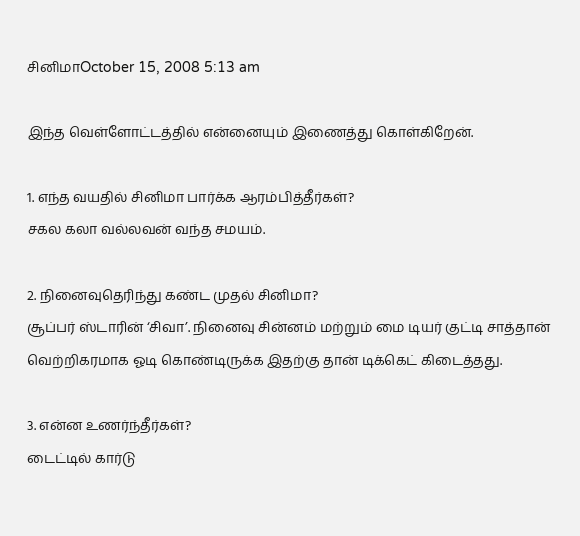சினிமாOctober 15, 2008 5:13 am

இந்த வெள்ளோட்டத்தில் என்னையும் இணைத்து கொள்கிறேன்.

1. எந்த வயதில் சினிமா பார்க்க ஆரம்பித்தீர்கள்?
சகல கலா வல்லவன் வந்த சமயம்.

2. நினைவுதெரிந்து கண்ட முதல் சினிமா?
சூப்பர் ஸ்டாரின் ‘சிவா’. நினைவு சின்னம் மற்றும் மை டியர் குட்டி சாத்தான் வெற்றிகரமாக ஓடி கொண்டிருக்க இதற்கு தான் டிக்கெட் கிடைத்தது.

3. என்ன உணர்ந்தீர்கள்?
டைட்டில் கார்டு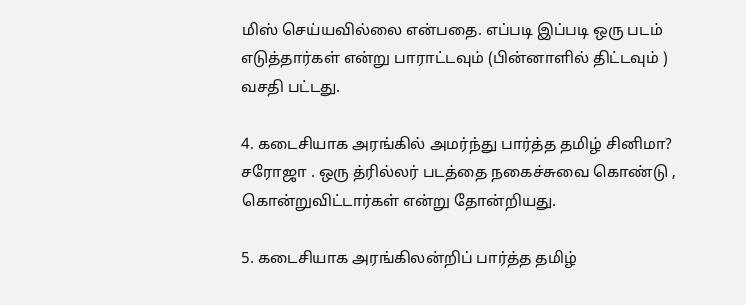மிஸ் செய்யவில்லை என்பதை. எப்படி இப்படி ஒரு படம் எடுத்தார்கள் என்று பாராட்டவும் (பின்னாளில் திட்டவும் ) வசதி பட்டது.

4. கடைசியாக அரங்கில் அமர்ந்து பார்த்த தமிழ் சினிமா?
சரோஜா . ஒரு த்ரில்லர் படத்தை நகைச்சுவை கொண்டு , கொன்றுவிட்டார்கள் என்று தோன்றியது.

5. கடைசியாக அரங்கிலன்றிப் பார்த்த தமிழ்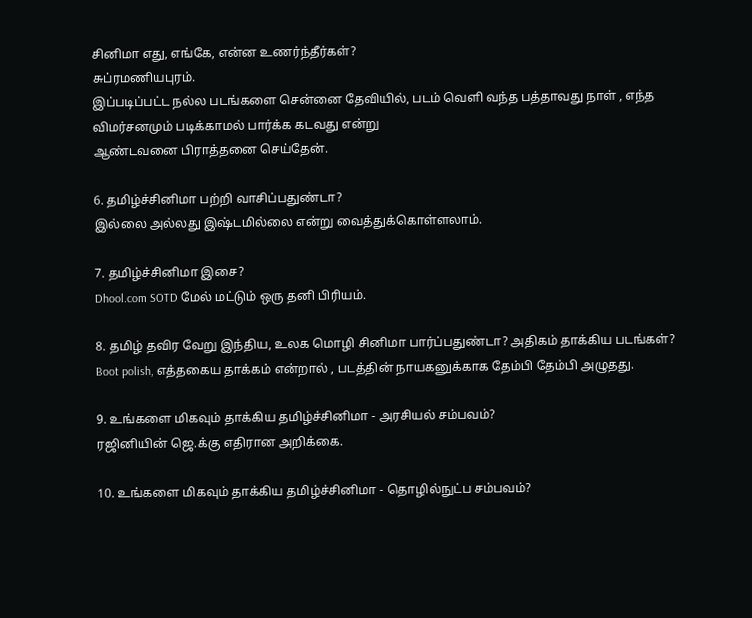சினிமா எது, எங்கே, என்ன உணர்ந்தீர்கள்?
சுப்ரமணியபுரம்.
இப்படிப்பட்ட நல்ல படங்களை சென்னை தேவியில், படம் வெளி வந்த பத்தாவது நாள் , எந்த விமர்சனமும் படிக்காமல் பார்க்க கடவது என்று
ஆண்டவனை பிராத்தனை செய்தேன்.

6. தமிழ்ச்சினிமா பற்றி வாசிப்பதுண்டா?
இல்லை அல்லது இஷ்டமில்லை என்று வைத்துக்கொள்ளலாம்.

7. தமிழ்ச்சினிமா இசை?
Dhool.com SOTD மேல் மட்டும் ஒரு தனி பிரியம்.

8. தமிழ் தவிர வேறு இந்திய, உலக மொழி சினிமா பார்ப்பதுண்டா? அதிகம் தாக்கிய படங்கள்?
Boot polish, எத்தகைய தாக்கம் என்றால் , படத்தின் நாயகனுக்காக தேம்பி தேம்பி அழுதது.

9. உங்களை மிகவும் தாக்கிய தமிழ்ச்சினிமா - அரசியல் சம்பவம்?
ரஜினியின் ஜெ.க்கு எதிரான அறிக்கை.

10. உங்களை மிகவும் தாக்கிய தமிழ்ச்சினிமா - தொழில்நுட்ப சம்பவம்?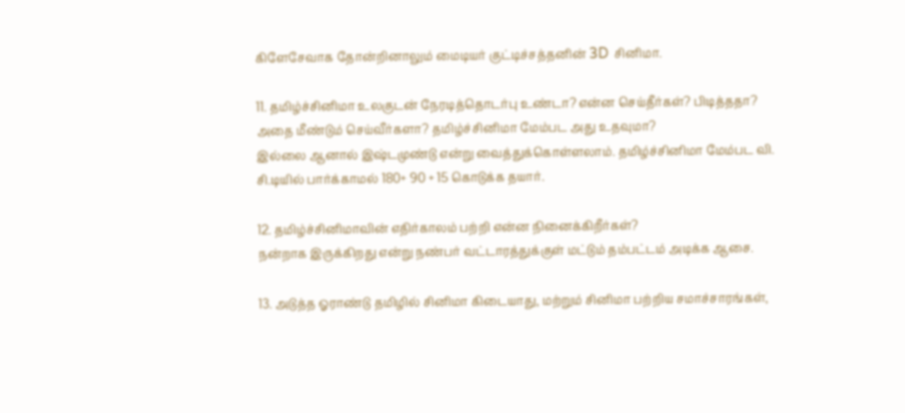கிளேசேவாக தோன்றினாலும் மைடியர் குட்டிச்சத்தனின் 3D சினிமா.

11. தமிழ்ச்சினிமா உலகுடன் நேரடித்தொடர்பு உண்டா? என்ன செய்தீர்கள்? பிடித்ததா? அதை மீண்டும் செய்வீர்களா? தமிழ்ச்சினிமா மேம்பட அது உதவுமா?
இல்லை ஆனால் இஷ்டமுண்டு என்று வைத்துக்கொள்ளலாம். தமிழ்ச்சினிமா மேம்பட வி. சி.டியில் பார்க்காமல் 180+ 90 + 15 கொடுக்க தயார்.

12. தமிழ்ச்சினிமாவின் எதிர்காலம் பற்றி என்ன நினைக்கிறீர்கள்?
நன்றாக இருக்கிறது என்று நண்பர் வட்டாரத்துக்குள் மட்டும் தம்பட்டம் அடிக்க ஆசை.

13. அடுத்த ஓராண்டு தமிழில் சினிமா கிடையாது, மற்றும் சினிமா பற்றிய சமாச்சாரங்கள்,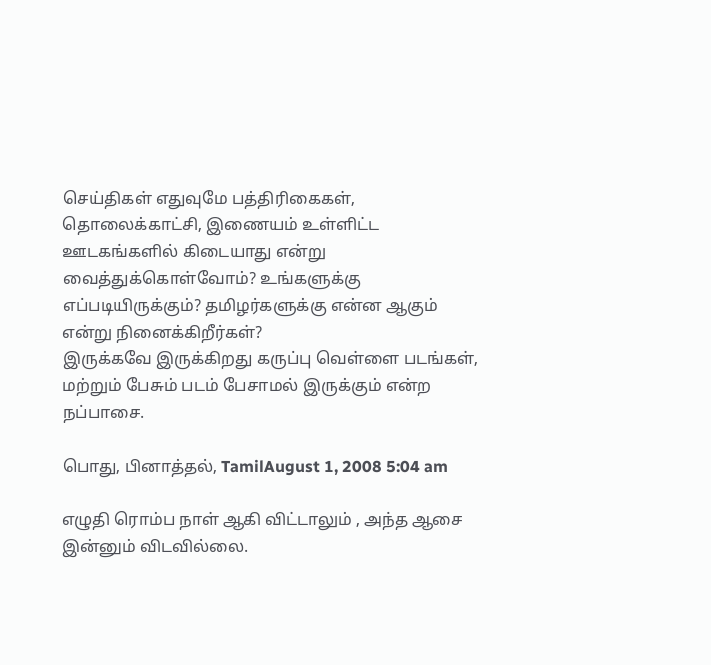செய்திகள் எதுவுமே பத்திரிகைகள், தொலைக்காட்சி, இணையம் உள்ளிட்ட ஊடகங்களில் கிடையாது என்று வைத்துக்கொள்வோம்? உங்களுக்கு எப்படியிருக்கும்? தமிழர்களுக்கு என்ன ஆகும் என்று நினைக்கிறீர்கள்?
இருக்கவே இருக்கிறது கருப்பு வெள்ளை படங்கள், மற்றும் பேசும் படம் பேசாமல் இருக்கும் என்ற நப்பாசை.

பொது, பினாத்தல், TamilAugust 1, 2008 5:04 am

எழுதி ரொம்ப நாள் ஆகி விட்டாலும் , அந்த ஆசை இன்னும் விடவில்லை.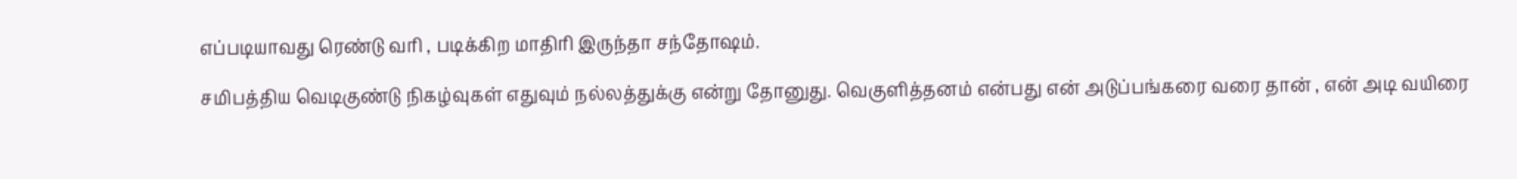எப்படியாவது ரெண்டு வரி , படிக்கிற மாதிரி இருந்தா சந்தோஷம்.

சமிபத்திய வெடிகுண்டு நிகழ்வுகள் எதுவும் நல்லத்துக்கு என்று தோனுது. வெகுளித்தனம் என்பது என் அடுப்பங்கரை வரை தான் , என் அடி வயிரை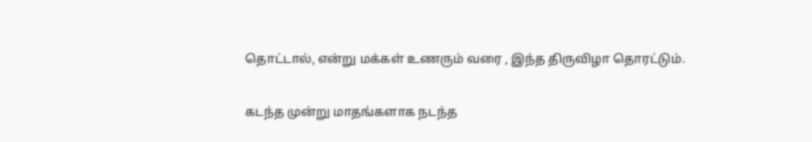தொட்டால், என்று மக்கள் உணரும் வரை , இந்த திருவிழா தொரட்டும்.

கடந்த முன்று மாதங்களாக நடந்த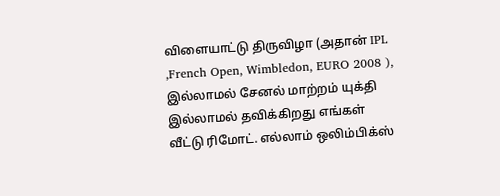விளையாட்டு திருவிழா (அதான் IPL ,French Open, Wimbledon, EURO 2008 ), இல்லாமல் சேனல் மாற்றம் யுக்தி இல்லாமல் தவிக்கிறது எங்கள் வீட்டு ரிமோட். எல்லாம் ஒலிம்பிக்ஸ்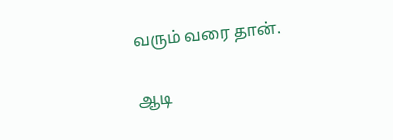வரும் வரை தான்.

ஆடி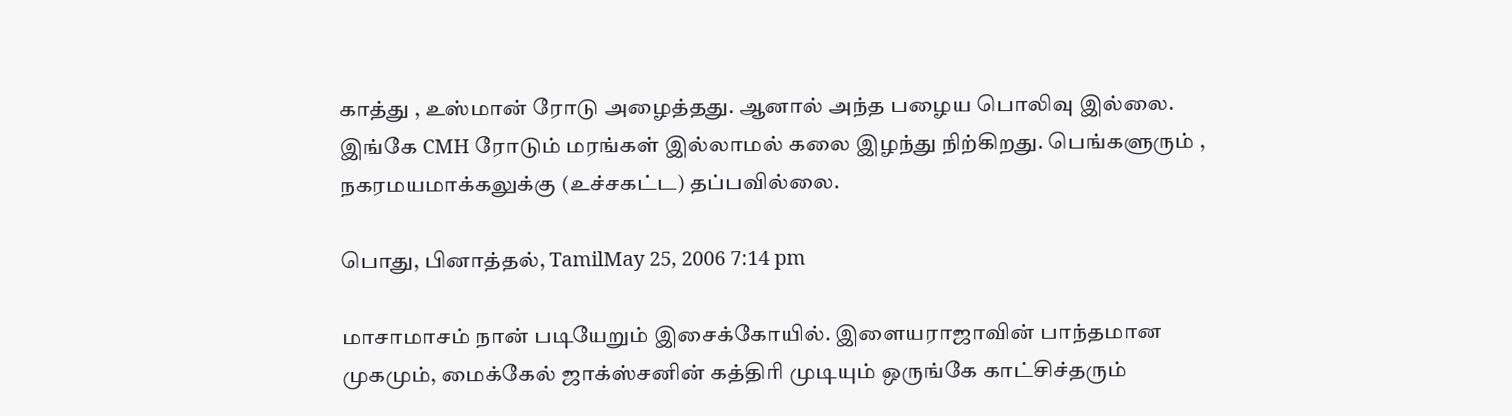காத்து , உஸ்மான் ரோடு அழைத்தது. ஆனால் அந்த பழைய பொலிவு இல்லை. இங்கே CMH ரோடும் மரங்கள் இல்லாமல் கலை இழந்து நிற்கிறது. பெங்களுரும் , நகரமயமாக்கலுக்கு (உச்சகட்ட) தப்பவில்லை.

பொது, பினாத்தல், TamilMay 25, 2006 7:14 pm

மாசாமாசம் நான் படியேறும் இசைக்கோயில். இளையராஜாவின் பாந்தமான முகமும், மைக்கேல் ஜாக்ஸ்சனின் கத்திரி முடியும் ஒருங்கே காட்சிச்தரும்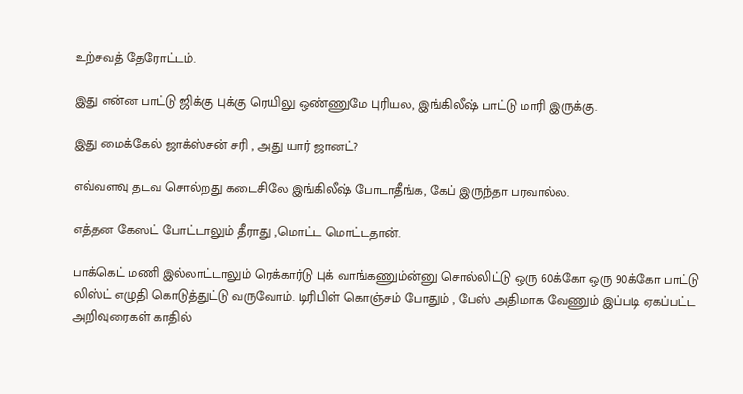உற்சவத் தேரோட்டம்.

இது என்ன பாட்டு ஜிக்கு புக்கு ரெயிலு ஒண்ணுமே புரியல, இங்கிலீஷ் பாட்டு மாரி இருக்கு.

இது மைக்கேல் ஜாக்ஸ்சன் சரி , அது யார் ஜானட்?

எவ்வளவு தடவ சொல்றது கடைசிலே இங்கிலீஷ் போடாதீங்க, கேப் இருந்தா பரவால்ல.

எத்தன கேஸட் போட்டாலும் தீராது ,மொட்ட மொட்டதான்.

பாக்கெட் மணி இல்லாட்டாலும் ரெக்கார்டு புக் வாங்கணும்ன்னு சொல்லிட்டு ஒரு 60க்கோ ஒரு 90க்கோ பாட்டு லிஸ்ட் எழுதி கொடுத்துட்டு வருவோம். டிரிபிள் கொஞ்சம் போதும் , பேஸ் அதிமாக வேணும் இப்படி ஏகப்பட்ட அறிவுரைகள் காதில்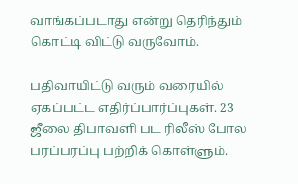வாங்கப்படாது என்று தெரிந்தும் கொட்டி விட்டு வருவோம்.

பதிவாயிட்டு வரும் வரையில் ஏகப்பட்ட எதிர்ப்பார்ப்புகள். 23 ஜீலை திபாவளி பட ரிலீஸ் போல பரப்பரப்பு பற்றிக் கொள்ளும்.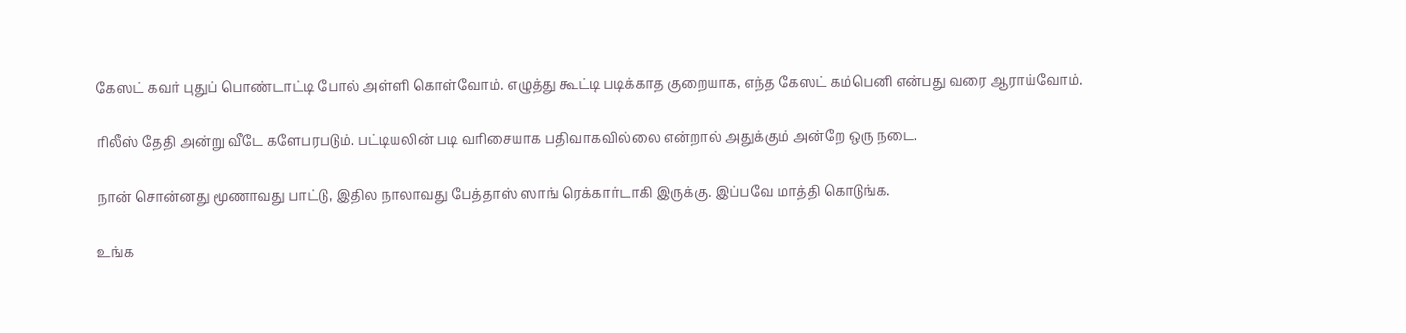கேஸட் கவர் புதுப் பொண்டாட்டி போல் அள்ளி கொள்வோம். எழுத்து கூட்டி படிக்காத குறையாக, எந்த கேஸட் கம்பெனி என்பது வரை ஆராய்வோம்.

ரிலீஸ் தேதி அன்று வீடே களேபரபடும். பட்டியலின் படி வரிசையாக பதிவாகவில்லை என்றால் அதுக்கும் அன்றே ஒரு நடை.

நான் சொன்னது மூணாவது பாட்டு, இதில நாலாவது பேத்தாஸ் ஸாங் ரெக்கார்டாகி இருக்கு. இப்பவே மாத்தி கொடுங்க.

உங்க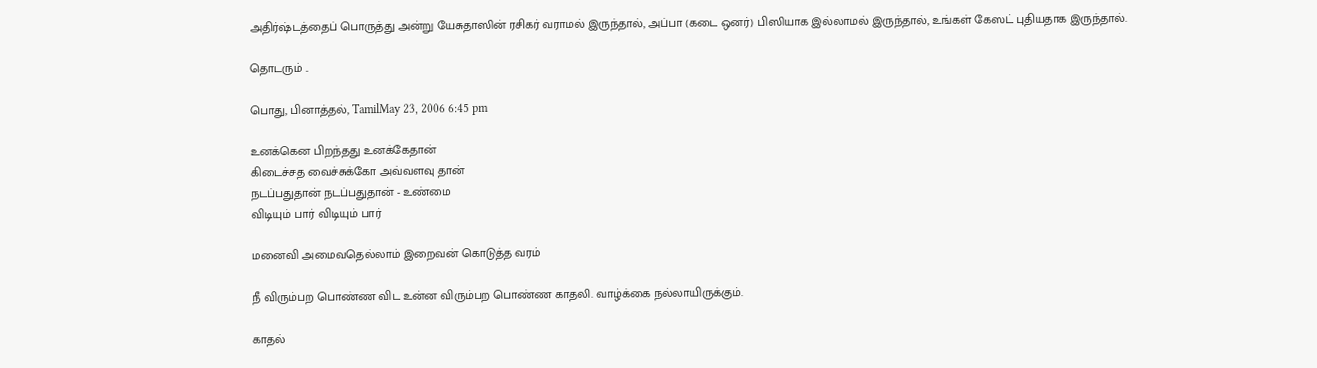அதிர்ஷ்டத்தைப் பொருத்து அன்று யேசுதாஸின் ரசிகர் வராமல் இருந்தால், அப்பா (கடை ஒனர்) பிஸியாக இல்லாமல் இருந்தால், உங்கள் கேஸட் புதியதாக இருந்தால்.

தொடரும் ..

பொது, பினாத்தல், TamilMay 23, 2006 6:45 pm

உனக்கென பிறந்தது உனக்கேதான்
கிடைச்சத வைச்சுக்கோ அவ்வளவு தான்
நடப்பதுதான் நடப்பதுதான் - உண்மை
விடியும் பார் விடியும் பார்

மனைவி அமைவதெல்லாம் இறைவன் கொடுத்த வரம்

நீ விரும்பற பொண்ண விட உன்ன விரும்பற பொண்ண காதலி. வாழ்க்கை நல்லாயிருக்கும்.

காதல்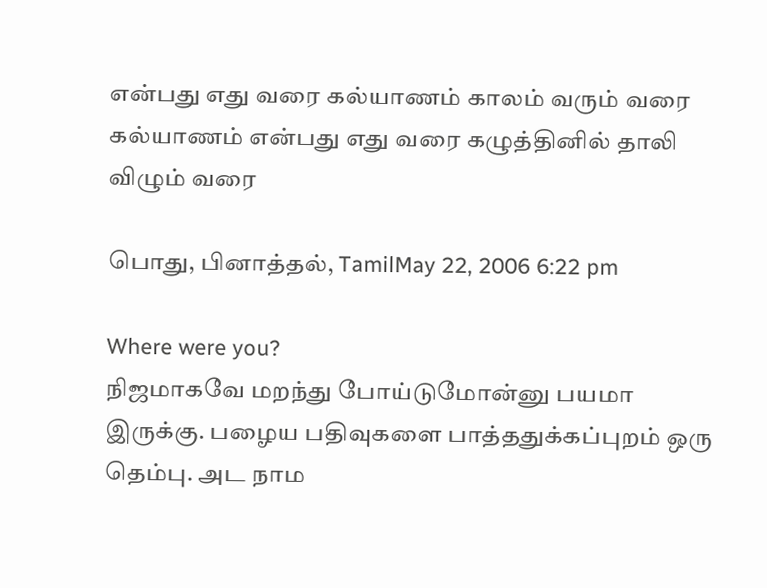என்பது எது வரை கல்யாணம் காலம் வரும் வரை
கல்யாணம் என்பது எது வரை கழுத்தினில் தாலி விழும் வரை

பொது, பினாத்தல், TamilMay 22, 2006 6:22 pm

Where were you?
நிஜமாகவே மறந்து போய்டுமோன்னு பயமா இருக்கு. பழைய பதிவுகளை பாத்ததுக்கப்புறம் ஒரு தெம்பு. அட நாம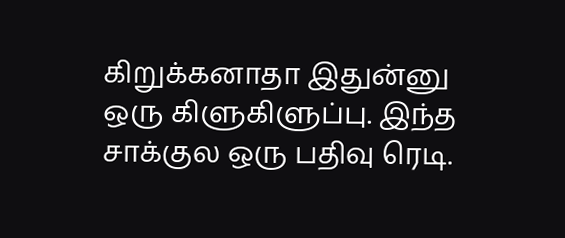கிறுக்கனாதா இதுன்னு ஒரு கிளுகிளுப்பு. இந்த சாக்குல ஒரு பதிவு ரெடி.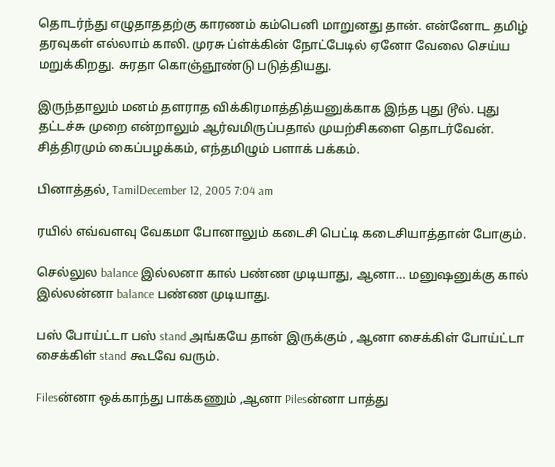தொடர்ந்து எழுதாததற்கு காரணம் கம்பெனி மாறுனது தான். என்னோட தமிழ் தரவுகள் எல்லாம் காலி. முரசு ப்ள்க்கின் நோட்பேடில் ஏனோ வேலை செய்ய மறுக்கிறது. சுரதா கொஞ்ஞூண்டு படுத்தியது.

இருந்தாலும் மனம் தளராத விக்கிரமாத்தித்யனுக்காக இந்த புது டூல். புது தட்டச்சு முறை என்றாலும் ஆர்வமிருப்பதால் முயற்சிகளை தொடர்வேன். சித்திரமும் கைப்பழக்கம், எந்தமிழும் பளாக் பக்கம்.

பினாத்தல், TamilDecember 12, 2005 7:04 am

ரயில் எவ்வளவு வேகமா போனாலும் கடைசி பெட்டி கடைசியாத்தான் போகும்.

செல்லுல balance இல்லனா கால் பண்ண முடியாது, ஆனா… மனுஷனுக்கு கால் இல்லன்னா balance பண்ண முடியாது.

பஸ் போய்ட்டா பஸ் stand அங்கயே தான் இருக்கும் , ஆனா சைக்கிள் போய்ட்டா சைக்கிள் stand கூடவே வரும்.

Filesன்னா ஒக்காந்து பாக்கணும் ,ஆனா Pilesன்னா பாத்து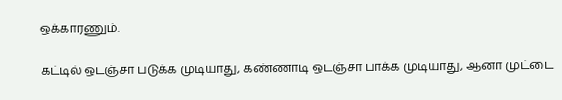ஒக்காரணும்.

கட்டில் ஒடஞ்சா படுக்க முடியாது, கண்ணாடி ஒடஞ்சா பாக்க முடியாது, ஆனா முட்டை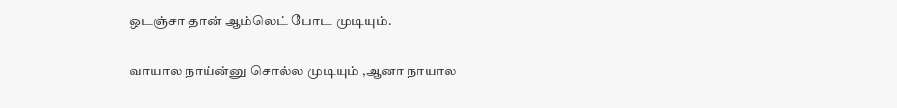ஒடஞ்சா தான் ஆம்லெட் போட முடியும்.

வாயால நாய்ன்னு சொல்ல முடியும் ,ஆனா நாயால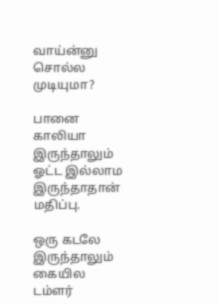வாய்ன்னு சொல்ல முடியுமா?

பானை காலியா இருந்தாலும் ஓட்ட இல்லாம இருந்தாதான் மதிப்பு.

ஒரு கடலே இருந்தாலும் கையில டம்ளர்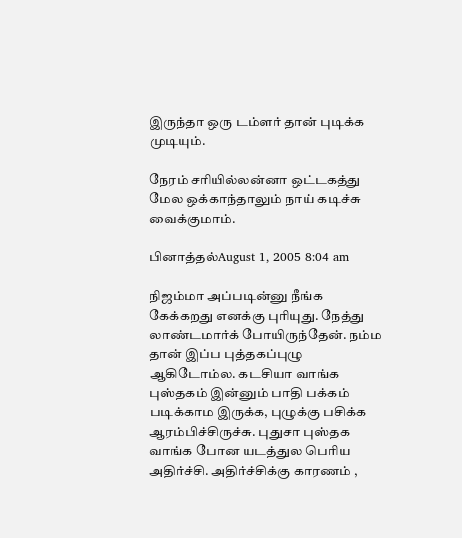இருந்தா ஒரு டம்ளர் தான் புடிக்க முடியும்.

நேரம் சரியில்லன்னா ஒட்டகத்து மேல ஒக்காந்தாலும் நாய் கடிச்சு வைக்குமாம்.

பினாத்தல்August 1, 2005 8:04 am

நிஜம்மா அப்படின்னு நீங்க கேக்கறது எனக்கு புரியுது. நேத்து லாண்டமார்க் போயிருந்தேன். நம்ம தான் இப்ப புத்தகப்புழு ஆகிடோம்ல. கடசியா வாங்க புஸ்தகம் இன்னும் பாதி பக்கம் படிக்காம இருக்க, புழுக்கு பசிக்க ஆரம்பிச்சிருச்சு. புதுசா புஸ்தக வாங்க போன யடத்துல பெரிய அதிர்ச்சி. அதிர்ச்சிக்கு காரணம் ,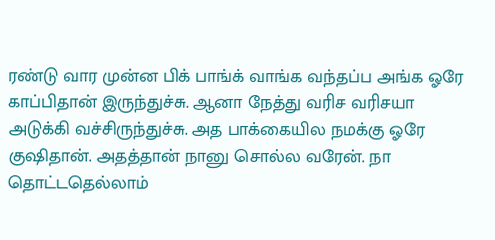ரண்டு வார முன்ன பிக் பாங்க் வாங்க வந்தப்ப அங்க ஓரே காப்பிதான் இருந்துச்சு. ஆனா நேத்து வரிச வரிசயா அடுக்கி வச்சிருந்துச்சு. அத பாக்கையில நமக்கு ஓரே குஷிதான். அதத்தான் நானு சொல்ல வரேன். நா தொட்டதெல்லாம்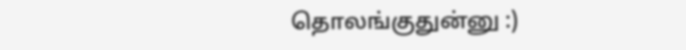தொலங்குதுன்னு :)